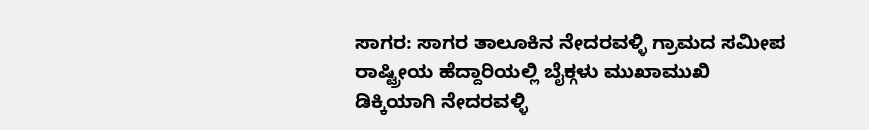ಸಾಗರ: ಸಾಗರ ತಾಲೂಕಿನ ನೇದರವಳ್ಳಿ ಗ್ರಾಮದ ಸಮೀಪ ರಾಷ್ಟ್ರೀಯ ಹೆದ್ದಾರಿಯಲ್ಲಿ ಬೈಕ್ಗಳು ಮುಖಾಮುಖಿ ಡಿಕ್ಕಿಯಾಗಿ ನೇದರವಳ್ಳಿ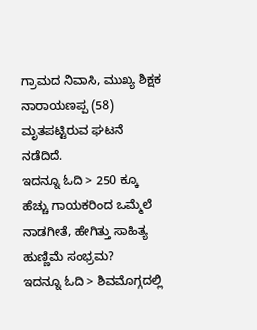ಗ್ರಾಮದ ನಿವಾಸಿ, ಮುಖ್ಯ ಶಿಕ್ಷಕ ನಾರಾಯಣಪ್ಪ (58) ಮೃತಪಟ್ಟಿರುವ ಘಟನೆ ನಡೆದಿದೆ.
ಇದನ್ನೂ ಓದಿ > 250 ಕ್ಕೂ ಹೆಚ್ಚು ಗಾಯಕರಿಂದ ಒಮ್ಮೆಲೆ ನಾಡಗೀತೆ, ಹೇಗಿತ್ತು ಸಾಹಿತ್ಯ ಹುಣ್ಣಿಮೆ ಸಂಭ್ರಮ?
ಇದನ್ನೂ ಓದಿ > ಶಿವಮೊಗ್ಗದಲ್ಲಿ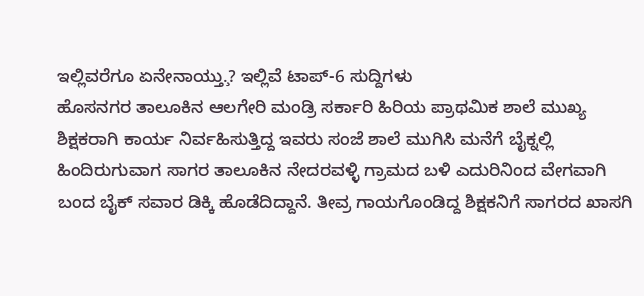ಇಲ್ಲಿವರೆಗೂ ಏನೇನಾಯ್ತು.̧? ಇಲ್ಲಿವೆ ಟಾಪ್-6 ಸುದ್ದಿಗಳು
ಹೊಸನಗರ ತಾಲೂಕಿನ ಆಲಗೇರಿ ಮಂಡ್ರಿ ಸರ್ಕಾರಿ ಹಿರಿಯ ಪ್ರಾಥಮಿಕ ಶಾಲೆ ಮುಖ್ಯ ಶಿಕ್ಷಕರಾಗಿ ಕಾರ್ಯ ನಿರ್ವಹಿಸುತ್ತಿದ್ದ ಇವರು ಸಂಜೆ ಶಾಲೆ ಮುಗಿಸಿ ಮನೆಗೆ ಬೈಕ್ನಲ್ಲಿ ಹಿಂದಿರುಗುವಾಗ ಸಾಗರ ತಾಲೂಕಿನ ನೇದರವಳ್ಳಿ ಗ್ರಾಮದ ಬಳಿ ಎದುರಿನಿಂದ ವೇಗವಾಗಿ ಬಂದ ಬೈಕ್ ಸವಾರ ಡಿಕ್ಕಿ ಹೊಡೆದಿದ್ದಾನೆ. ತೀವ್ರ ಗಾಯಗೊಂಡಿದ್ದ ಶಿಕ್ಷಕನಿಗೆ ಸಾಗರದ ಖಾಸಗಿ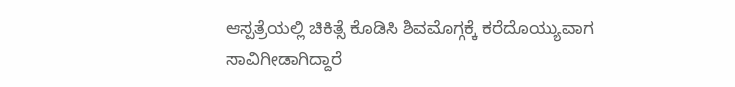ಆಸ್ಪತ್ರೆಯಲ್ಲಿ ಚಿಕಿತ್ಸೆ ಕೊಡಿಸಿ ಶಿವಮೊಗ್ಗಕ್ಕೆ ಕರೆದೊಯ್ಯುವಾಗ ಸಾವಿಗೀಡಾಗಿದ್ದಾರೆ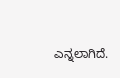ಎನ್ನಲಾಗಿದೆ.